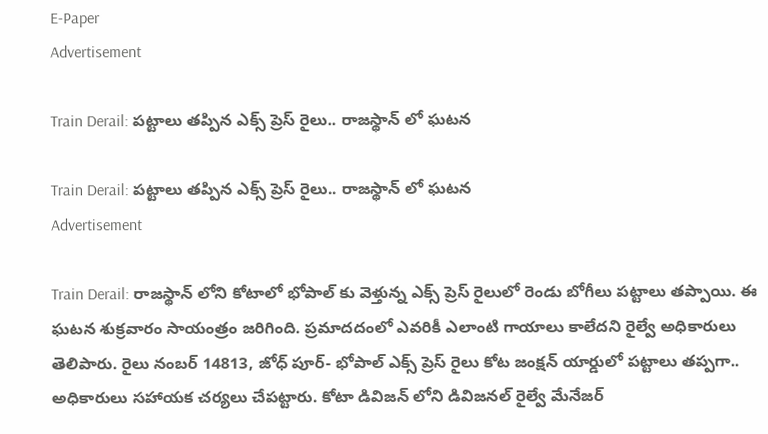E-Paper
Advertisement

Train Derail: పట్టాలు తప్పిన ఎక్స్ ప్రెస్ రైలు.. రాజస్థాన్ లో ఘటన

Train Derail: పట్టాలు తప్పిన ఎక్స్ ప్రెస్ రైలు.. రాజస్థాన్ లో ఘటన
Advertisement

Train Derail: రాజస్థాన్ లోని కోటాలో భోపాల్ కు వెళ్తున్న ఎక్స్ ప్రెస్ రైలులో రెండు బోగీలు పట్టాలు తప్పాయి. ఈ ఘటన శుక్రవారం సాయంత్రం జరిగింది. ప్రమాదదంలో ఎవరికీ ఎలాంటి గాయాలు కాలేదని రైల్వే అధికారులు తెలిపారు. రైలు నంబర్ 14813, జోధ్ పూర్- భోపాల్ ఎక్స్ ప్రెస్ రైలు కోట జంక్షన్ యార్డులో పట్టాలు తప్పగా.. అధికారులు సహాయక చర్యలు చేపట్టారు. కోటా డివిజన్ లోని డివిజనల్ రైల్వే మేనేజర్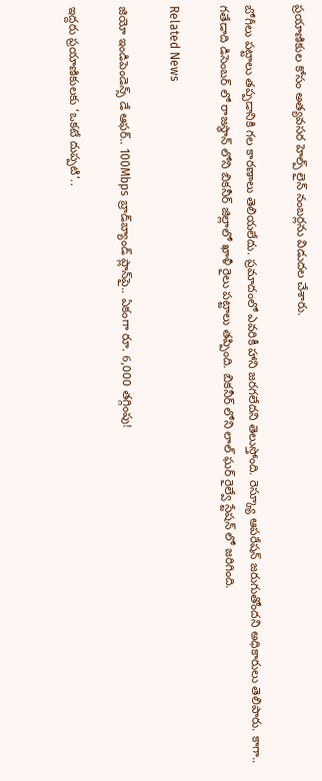ప్రయాణికుల కోసం అత్యవసర హెల్ప్ లైన్ నంబర్లను విడుదల చేశారు.

బోగీలు పట్టాలు తప్పడానికి గల కారణాలు తెలియలేదు. ప్రమాదంలో ఎవరికీ హాని జరగలేదని తెలుస్తోంది. రెస్క్యూ ఆపరేషన్ జరుగుతోందని అధికారులు తెలిపారు. కాగా.. గతేడాది డిసెంబర్ లో రాజస్థాన్ లోని బికనీర్ జిల్లాలో ఖాళీ రైలు పట్టాలు తప్పింది. బికనీర్ లోని లాల్ ఘర్ రైల్వే స్టేషన్ లో జరిగింది.

Related News

జియో ఇండిపెండెన్స్ డే ఆఫర్.. 100Mbps బ్రాడ్‌బ్యాండ్ ప్లాన్‌పై.. ఏకంగా రూ. 6,000 తగ్గింపు!

ఇద్దరు ప్రయాణికులకు ‘ఒకటే దుప్పటి’..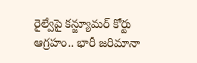రైల్వేపై కన్జ్యూమర్ కోర్టు ఆగ్రహం.. భారీ జరిమానా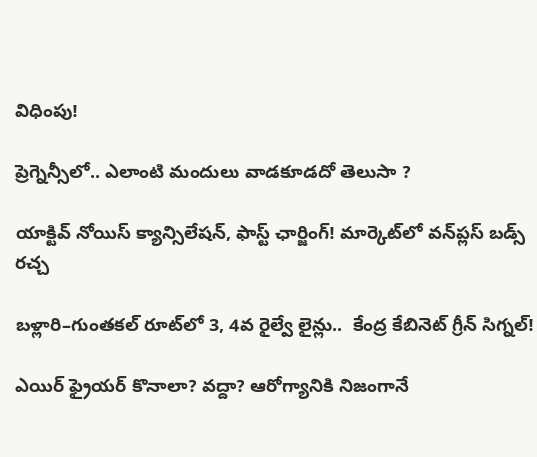విధింపు!

ప్రెగ్నెన్సీలో.. ఎలాంటి మందులు వాడకూడదో తెలుసా ?

యాక్టివ్ నోయిస్ క్యాన్సిలేషన్, ఫాస్ట్ ఛార్జింగ్! మార్కెట్‌లో వన్‌ప్లస్ బడ్స్ రచ్చ

బళ్లారి–గుంతకల్ రూట్‌లో 3, 4వ రైల్వే లైన్లు..  కేంద్ర కేబినెట్ గ్రీన్ సిగ్నల్!

ఎయిర్ ఫ్రైయర్ కొనాలా? వద్దా? ఆరోగ్యానికి నిజంగానే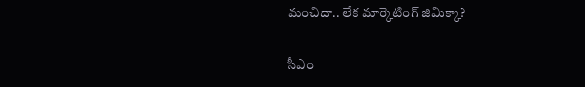మంచిదా.. లేక మార్కెటింగ్ జిమిక్కా?

సీఎం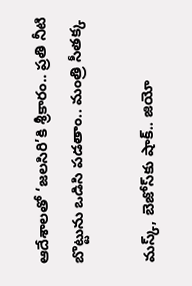ఆదేశాలతో ‘జలసిరి’కి శ్రీకారం.. ప్రతి నీటి బొట్టును ఒడిసి పడతాం.. మంత్రి సీతక్క

మస్క్, బెజోస్‌కు షాక్.. జియో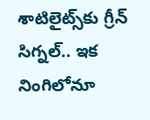శాటిలైట్స్‌కు గ్రీన్ సిగ్నల్.. ఇక నింగిలోనూ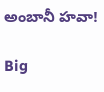అంబానీ హవా!

Big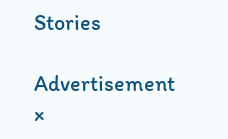Stories

Advertisement
×